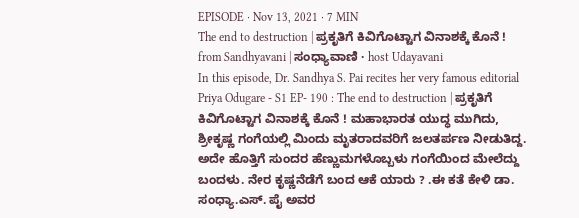EPISODE · Nov 13, 2021 · 7 MIN
The end to destruction | ಪ್ರಕೃತಿಗೆ ಕಿವಿಗೊಟ್ಟಾಗ ವಿನಾಶಕ್ಕೆ ಕೊನೆ !
from Sandhyavani | ಸಂಧ್ಯಾವಾಣಿ · host Udayavani
In this episode, Dr. Sandhya S. Pai recites her very famous editorial Priya Odugare - S1 EP- 190 : The end to destruction | ಪ್ರಕೃತಿಗೆ ಕಿವಿಗೊಟ್ಟಾಗ ವಿನಾಶಕ್ಕೆ ಕೊನೆ ! ಮಹಾಭಾರತ ಯುದ್ಧ ಮುಗಿದು, ಶ್ರೀಕೃಷ್ಣ ಗಂಗೆಯಲ್ಲಿ ಮಿಂದು ಮೃತರಾದವರಿಗೆ ಜಲತರ್ಪಣ ನೀಡುತಿದ್ದ. ಅದೇ ಹೊತ್ತಿಗೆ ಸುಂದರ ಹೆಣ್ಣುಮಗಳೊಬ್ಬಳು ಗಂಗೆಯಿಂದ ಮೇಲೆದ್ದು ಬಂದಳು. ನೇರ ಕೃಷ್ಣನೆಡೆಗೆ ಬಂದ ಆಕೆ ಯಾರು ? .ಈ ಕತೆ ಕೇಳಿ ಡಾ. ಸಂಧ್ಯಾ.ಎಸ್. ಪೈ ಅವರ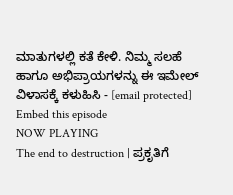ಮಾತುಗಳಲ್ಲಿ ಕತೆ ಕೇಳಿ. ನಿಮ್ಮ ಸಲಹೆ ಹಾಗೂ ಅಭಿಪ್ರಾಯಗಳನ್ನು ಈ ಇಮೇಲ್ ವಿಳಾಸಕ್ಕೆ ಕಳುಹಿಸಿ - [email protected]
Embed this episode
NOW PLAYING
The end to destruction | ಪ್ರಕೃತಿಗೆ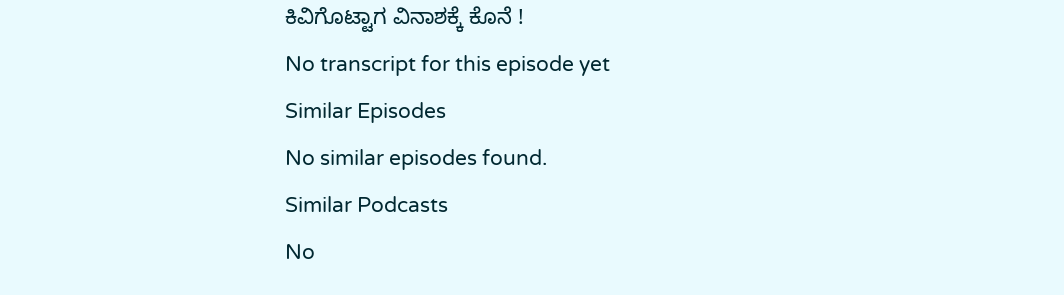ಕಿವಿಗೊಟ್ಟಾಗ ವಿನಾಶಕ್ಕೆ ಕೊನೆ !
No transcript for this episode yet
Similar Episodes
No similar episodes found.
Similar Podcasts
No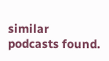similar podcasts found.